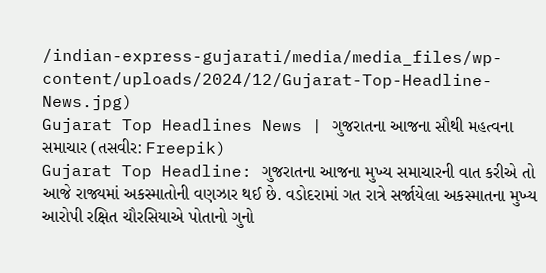/indian-express-gujarati/media/media_files/wp-content/uploads/2024/12/Gujarat-Top-Headline-News.jpg)
Gujarat Top Headlines News | ગુજરાતના આજના સૌથી મહત્વના સમાચાર (તસવીર: Freepik)
Gujarat Top Headline: ગુજરાતના આજના મુખ્ય સમાચારની વાત કરીએ તો આજે રાજ્યમાં અકસ્માતોની વણઝાર થઈ છે. વડોદરામાં ગત રાત્રે સર્જાયેલા અકસ્માતના મુખ્ય આરોપી રક્ષિત ચૌરસિયાએ પોતાનો ગુનો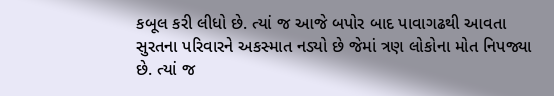કબૂલ કરી લીધો છે. ત્યાં જ આજે બપોર બાદ પાવાગઢથી આવતા સુરતના પરિવારને અકસ્માત નડ્યો છે જેમાં ત્રણ લોકોના મોત નિપજ્યા છે. ત્યાં જ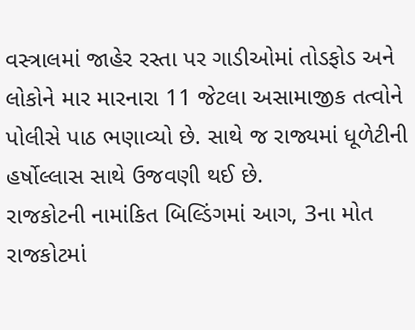વસ્ત્રાલમાં જાહેર રસ્તા પર ગાડીઓમાં તોડફોડ અને લોકોને માર મારનારા 11 જેટલા અસામાજીક તત્વોને પોલીસે પાઠ ભણાવ્યો છે. સાથે જ રાજ્યમાં ધૂળેટીની હર્ષોલ્લાસ સાથે ઉજવણી થઈ છે.
રાજકોટની નામાંકિત બિલ્ડિંગમાં આગ, 3ના મોત
રાજકોટમાં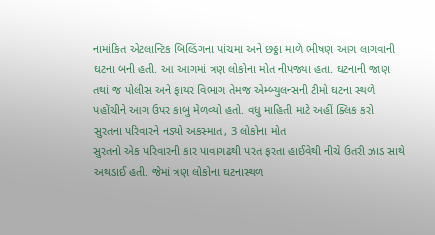નામાંકિત એટલાન્ટિક બિલ્ડિંગના પાંચમા અને છઠ્ઠા માળે ભીષણ આગ લાગવાની ઘટના બની હતી. આ આગમાં ત્રણ લોકોના મોત નીપજ્યા હતા. ઘટનાની જાણ તથાં જ પોલીસ અને ફાયર વિભાગ તેમજ એમ્બ્યુલન્સની ટીમો ઘટના સ્થળે પહોંચીને આગ ઉપર કાબુ મેળવ્યો હતો. વધુ માહિતી માટે અહીં ક્લિક કરો
સુરતના પરિવારને નડ્યો અકસ્માત, 3 લોકોના મોત
સુરતનો એક પરિવારની કાર પાવાગઢથી પરત ફરતા હાઈવેથી નીચે ઉતરી ઝાડ સાથે અથડાઈ હતી. જેમાં ત્રણ લોકોના ઘટનાસ્થળ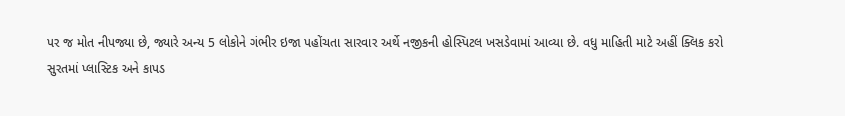પર જ મોત નીપજ્યા છે, જ્યારે અન્ય 5 લોકોને ગંભીર ઇજા પહોંચતા સારવાર અર્થે નજીકની હોસ્પિટલ ખસડેવામાં આવ્યા છે. વધુ માહિતી માટે અહીં ક્લિક કરો
સુરતમાં પ્લાસ્ટિક અને કાપડ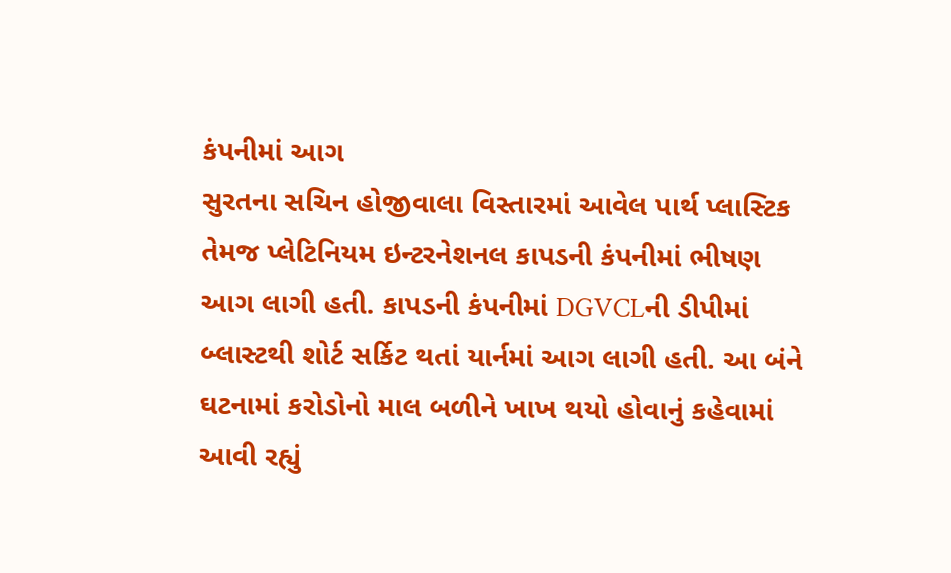કંપનીમાં આગ
સુરતના સચિન હોજીવાલા વિસ્તારમાં આવેલ પાર્થ પ્લાસ્ટિક તેમજ પ્લેટિનિયમ ઇન્ટરનેશનલ કાપડની કંપનીમાં ભીષણ આગ લાગી હતી. કાપડની કંપનીમાં DGVCLની ડીપીમાં બ્લાસ્ટથી શોર્ટ સર્કિટ થતાં યાર્નમાં આગ લાગી હતી. આ બંને ઘટનામાં કરોડોનો માલ બળીને ખાખ થયો હોવાનું કહેવામાં આવી રહ્યું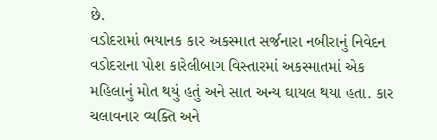છે.
વડોદરામાં ભયાનક કાર અકસ્માત સર્જનારા નબીરાનું નિવેદન
વડોદરાના પોશ કારેલીબાગ વિસ્તારમાં અકસ્માતમાં એક મહિલાનું મોત થયું હતું અને સાત અન્ય ઘાયલ થયા હતા. કાર ચલાવનાર વ્યક્તિ અને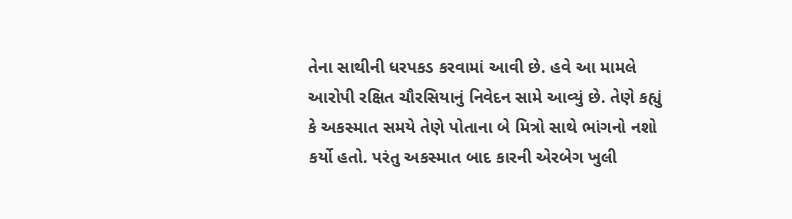તેના સાથીની ધરપકડ કરવામાં આવી છે. હવે આ મામલે આરોપી રક્ષિત ચૌરસિયાનું નિવેદન સામે આવ્યું છે. તેણે કહ્યું કે અકસ્માત સમયે તેણે પોતાના બે મિત્રો સાથે ભાંગનો નશો કર્યો હતો. પરંતુ અકસ્માત બાદ કારની એરબેગ ખુલી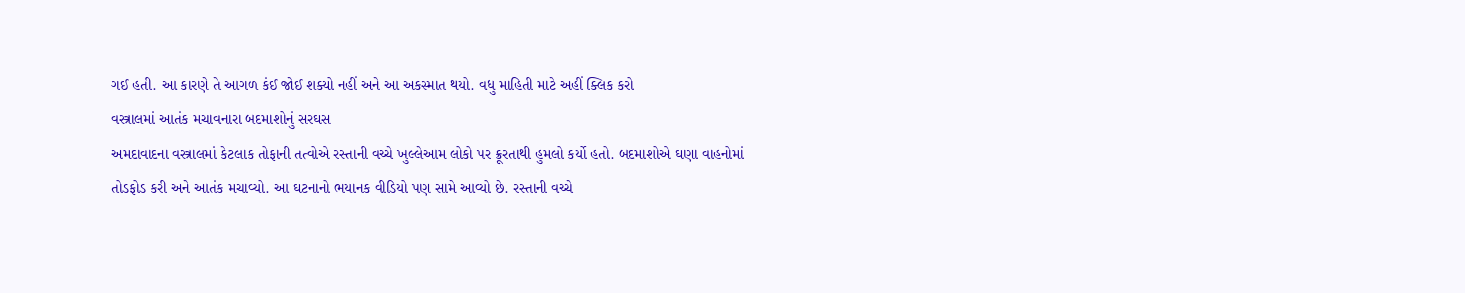ગઈ હતી. આ કારણે તે આગળ કંઈ જોઈ શક્યો નહીં અને આ અકસ્માત થયો. વધુ માહિતી માટે અહીં ક્લિક કરો
વસ્ત્રાલમાં આતંક મચાવનારા બદમાશોનું સરઘસ
અમદાવાદના વસ્ત્રાલમાં કેટલાક તોફાની તત્વોએ રસ્તાની વચ્ચે ખુલ્લેઆમ લોકો પર ક્રૂરતાથી હુમલો કર્યો હતો. બદમાશોએ ઘણા વાહનોમાં તોડફોડ કરી અને આતંક મચાવ્યો. આ ઘટનાનો ભયાનક વીડિયો પણ સામે આવ્યો છે. રસ્તાની વચ્ચે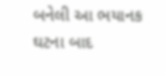બનેલી આ ભયાનક ઘટના બાદ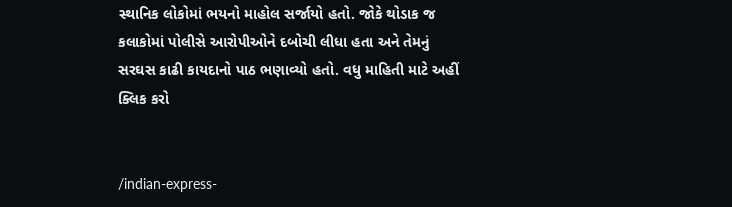સ્થાનિક લોકોમાં ભયનો માહોલ સર્જાયો હતો. જોકે થોડાક જ કલાકોમાં પોલીસે આરોપીઓને દબોચી લીધા હતા અને તેમનું સરઘસ કાઢી કાયદાનો પાઠ ભણાવ્યો હતો. વધુ માહિતી માટે અહીં ક્લિક કરો


/indian-express-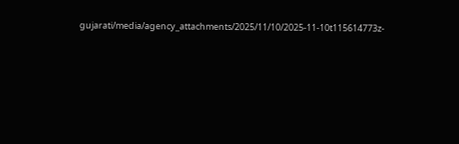gujarati/media/agency_attachments/2025/11/10/2025-11-10t115614773z-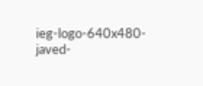ieg-logo-640x480-javed-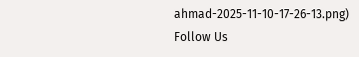ahmad-2025-11-10-17-26-13.png)
Follow Us